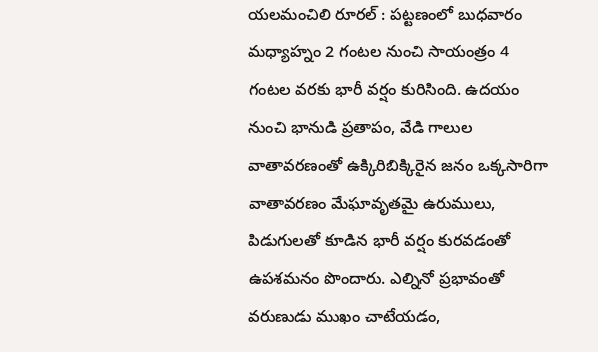యలమంచిలి రూరల్ : పట్టణంలో బుధవారం మధ్యాహ్నం 2 గంటల నుంచి సాయంత్రం 4 గంటల వరకు భారీ వర్షం కురిసింది. ఉదయం నుంచి భానుడి ప్రతాపం, వేడి గాలుల వాతావరణంతో ఉక్కిరిబిక్కిరైన జనం ఒక్కసారిగా వాతావరణం మేఘావృతమై ఉరుములు, పిడుగులతో కూడిన భారీ వర్షం కురవడంతో ఉపశమనం పొందారు. ఎల్నినో ప్రభావంతో వరుణుడు ముఖం చాటేయడం,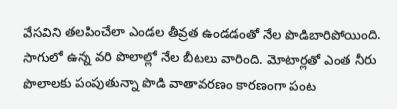వేసవిని తలపించేలా ఎండల తీవ్రత ఉండడంతో నేల పొడిబారిపోయింది. సాగులో ఉన్న వరి పొలాల్లో నేల బీటలు వారింది. మోటార్లతో ఎంత నీరు పొలాలకు పంపుతున్నా పొడి వాతావరణం కారణంగా పంట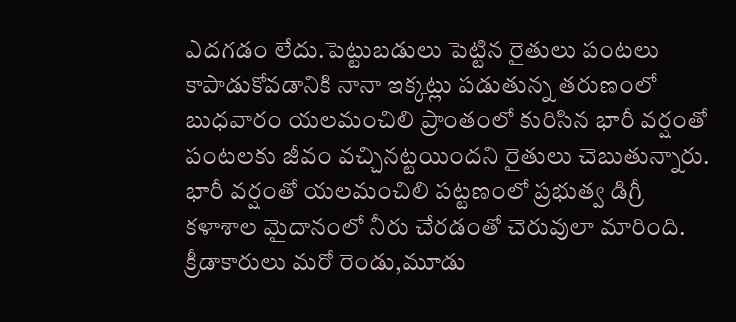ఎదగడం లేదు.పెట్టుబడులు పెట్టిన రైతులు పంటలు కాపాడుకోవడానికి నానా ఇక్కట్లు పడుతున్న తరుణంలో బుధవారం యలమంచిలి ప్రాంతంలో కురిసిన భారీ వర్షంతో పంటలకు జీవం వచ్చినట్టయిందని రైతులు చెబుతున్నారు. భారీ వర్షంతో యలమంచిలి పట్టణంలో ప్రభుత్వ డిగ్రీ కళాశాల మైదానంలో నీరు చేరడంతో చెరువులా మారింది. క్రీడాకారులు మరో రెండు,మూడు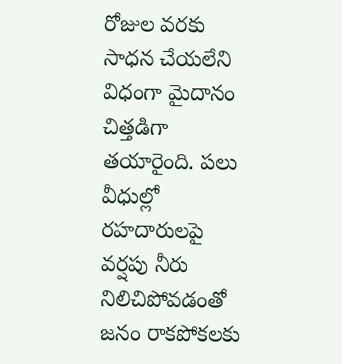రోజుల వరకు సాధన చేయలేని విధంగా మైదానం చిత్తడిగా తయారైంది. పలు వీధుల్లో రహదారులపై వర్షపు నీరు నిలిచిపోవడంతో జనం రాకపోకలకు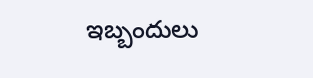ఇబ్బందులు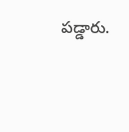పడ్డారు.